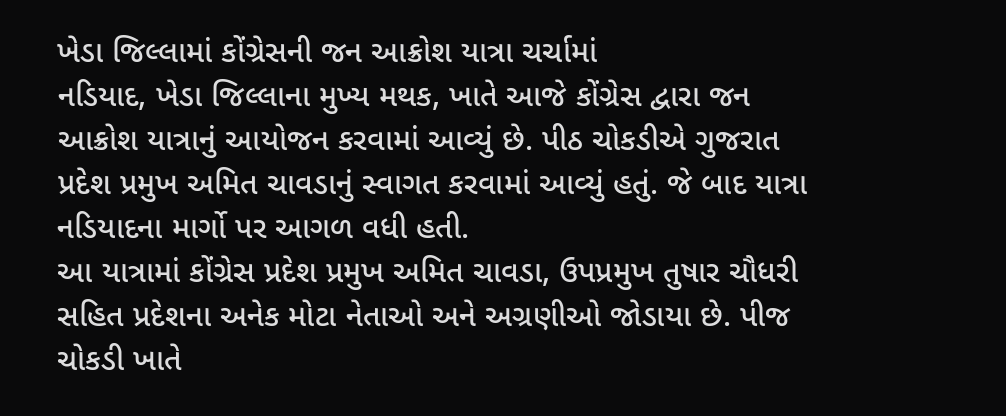ખેડા જિલ્લામાં કોંગ્રેસની જન આક્રોશ યાત્રા ચર્ચામાં
નડિયાદ, ખેડા જિલ્લાના મુખ્ય મથક, ખાતે આજે કોંગ્રેસ દ્વારા જન આક્રોશ યાત્રાનું આયોજન કરવામાં આવ્યું છે. પીઠ ચોકડીએ ગુજરાત પ્રદેશ પ્રમુખ અમિત ચાવડાનું સ્વાગત કરવામાં આવ્યું હતું. જે બાદ યાત્રા નડિયાદના માર્ગો પર આગળ વધી હતી.
આ યાત્રામાં કોંગ્રેસ પ્રદેશ પ્રમુખ અમિત ચાવડા, ઉપપ્રમુખ તુષાર ચૌધરી સહિત પ્રદેશના અનેક મોટા નેતાઓ અને અગ્રણીઓ જોડાયા છે. પીજ ચોકડી ખાતે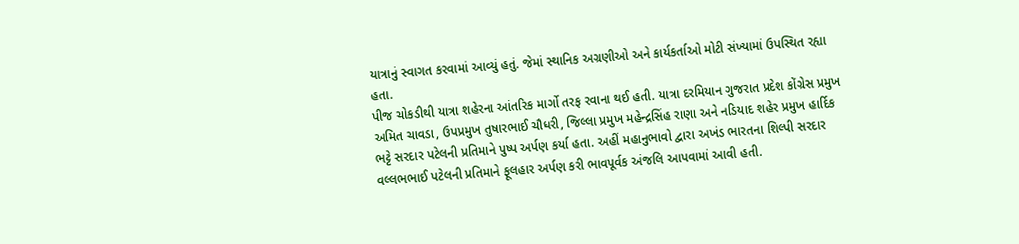યાત્રાનું સ્વાગત કરવામાં આવ્યું હતું. જેમાં સ્થાનિક અગ્રણીઓ અને કાર્યકર્તાઓ મોટી સંખ્યામાં ઉપસ્થિત રહ્યા હતા.
પીજ ચોકડીથી યાત્રા શહેરના આંતરિક માર્ગો તરફ રવાના થઈ હતી. યાત્રા દરમિયાન ગુજરાત પ્રદેશ કોંગ્રેસ પ્રમુખ અમિત ચાવડા, ઉપપ્રમુખ તુષારભાઈ ચૌધરી, જિલ્લા પ્રમુખ મહેન્દ્રસિંહ રાણા અને નડિયાદ શહેર પ્રમુખ હાર્દિક ભટ્ટે સરદાર પટેલની પ્રતિમાને પુષ્પ અર્પણ કર્યા હતા. અહીં મહાનુભાવો દ્વારા અખંડ ભારતના શિલ્પી સરદાર વલ્લભભાઈ પટેલની પ્રતિમાને ફૂલહાર અર્પણ કરી ભાવપૂર્વક અંજલિ આપવામાં આવી હતી.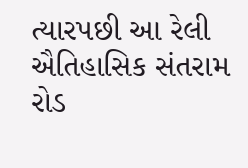ત્યારપછી આ રેલી ઐતિહાસિક સંતરામ રોડ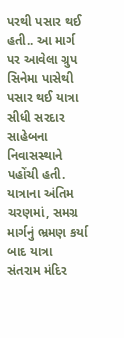પરથી પસાર થઈ હતી.. આ માર્ગ પર આવેલા ગ્રુપ સિનેમા પાસેથી પસાર થઈ યાત્રા સીધી સરદાર સાહેબના નિવાસસ્થાને પહોંચી હતી. યાત્રાના અંતિમ ચરણમાં, સમગ્ર માર્ગનું ભ્રમણ કર્યા બાદ યાત્રા સંતરામ મંદિર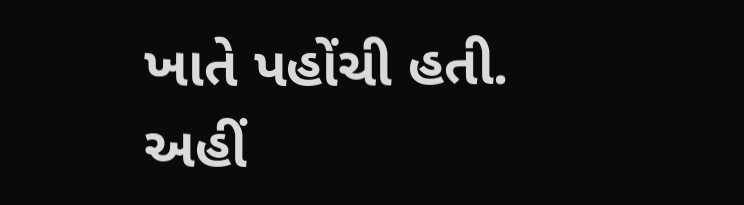ખાતે પહોંચી હતી. અહીં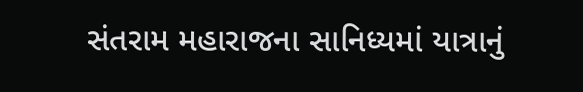સંતરામ મહારાજના સાનિધ્યમાં યાત્રાનું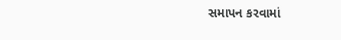સમાપન કરવામાં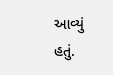આવ્યું હતું.